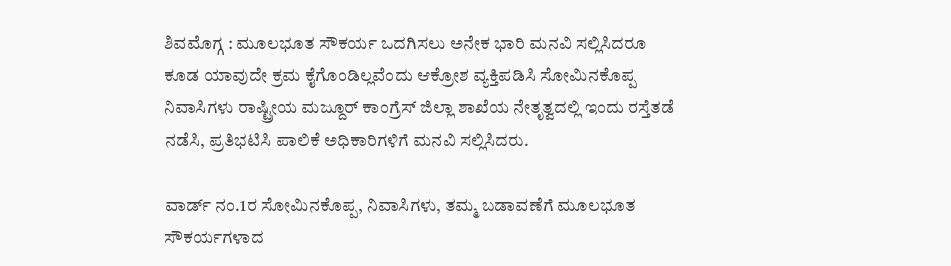ಶಿವಮೊಗ್ಗ : ಮೂಲಭೂತ ಸೌಕರ್ಯ ಒದಗಿಸಲು ಅನೇಕ ಭಾರಿ ಮನವಿ ಸಲ್ಲಿಸಿದರೂ ಕೂಡ ಯಾವುದೇ ಕ್ರಮ ಕೈಗೊಂಡಿಲ್ಲವೆಂದು ಆಕ್ರೋಶ ವ್ಯಕ್ತಿಪಡಿಸಿ ಸೋಮಿನಕೊಪ್ಪ ನಿವಾಸಿಗಳು ರಾಷ್ಟ್ರೀಯ ಮಜ್ದೂರ್ ಕಾಂಗ್ರೆಸ್ ಜಿಲ್ಲಾ ಶಾಖೆಯ ನೇತೃತ್ವದಲ್ಲಿ ಇಂದು ರಸ್ತೆತಡೆ ನಡೆಸಿ, ಪ್ರತಿಭಟಿಸಿ ಪಾಲಿಕೆ ಅಧಿಕಾರಿಗಳಿಗೆ ಮನವಿ ಸಲ್ಲಿಸಿದರು.

ವಾರ್ಡ್ ನಂ.1ರ ಸೋಮಿನಕೊಪ್ಪ, ನಿವಾಸಿಗಳು, ತಮ್ಮ ಬಡಾವಣೆಗೆ ಮೂಲಭೂತ ಸೌಕರ್ಯಗಳಾದ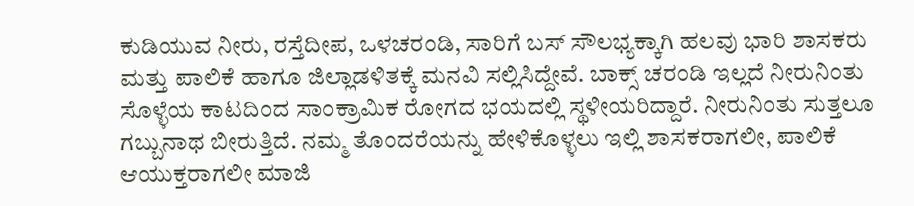ಕುಡಿಯುವ ನೀರು, ರಸ್ತೆದೀಪ, ಒಳಚರಂಡಿ, ಸಾರಿಗೆ ಬಸ್ ಸೌಲಭ್ಯಕ್ಕಾಗಿ ಹಲವು ಭಾರಿ ಶಾಸಕರು ಮತ್ತು ಪಾಲಿಕೆ ಹಾಗೂ ಜಿಲ್ಲಾಡಳಿತಕ್ಕೆ ಮನವಿ ಸಲ್ಲಿಸಿದ್ದೇವೆ. ಬಾಕ್ಸ್ ಚರಂಡಿ ಇಲ್ಲದೆ ನೀರುನಿಂತು ಸೊಳ್ಳೆಯ ಕಾಟದಿಂದ ಸಾಂಕ್ರಾಮಿಕ ರೋಗದ ಭಯದಲ್ಲಿ ಸ್ಥಳೀಯರಿದ್ದಾರೆ. ನೀರುನಿಂತು ಸುತ್ತಲೂ ಗಬ್ಬುನಾಥ ಬೀರುತ್ತಿದೆ. ನಮ್ಮ ತೊಂದರೆಯನ್ನು ಹೇಳಿಕೊಳ್ಳಲು ಇಲ್ಲಿ ಶಾಸಕರಾಗಲೀ, ಪಾಲಿಕೆ ಆಯುಕ್ತರಾಗಲೀ ಮಾಜಿ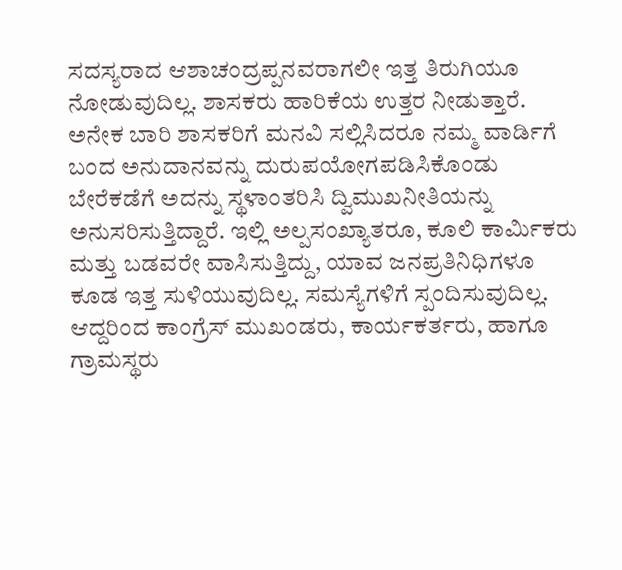ಸದಸ್ಯರಾದ ಆಶಾಚಂದ್ರಪ್ಪನವರಾಗಲೀ ಇತ್ತ ತಿರುಗಿಯೂ ನೋಡುವುದಿಲ್ಲ. ಶಾಸಕರು ಹಾರಿಕೆಯ ಉತ್ತರ ನೀಡುತ್ತಾರೆ. ಅನೇಕ ಬಾರಿ ಶಾಸಕರಿಗೆ ಮನವಿ ಸಲ್ಲಿಸಿದರೂ ನಮ್ಮ ವಾರ್ಡಿಗೆ ಬಂದ ಅನುದಾನವನ್ನು ದುರುಪಯೋಗಪಡಿಸಿಕೊಂಡು ಬೇರೆಕಡೆಗೆ ಅದನ್ನು ಸ್ಥಳಾಂತರಿಸಿ ದ್ವಿಮುಖನೀತಿಯನ್ನು ಅನುಸರಿಸುತ್ತಿದ್ದಾರೆ. ಇಲ್ಲಿ ಅಲ್ಪಸಂಖ್ಯಾತರೂ, ಕೂಲಿ ಕಾರ್ಮಿಕರು ಮತ್ತು ಬಡವರೇ ವಾಸಿಸುತ್ತಿದ್ದು, ಯಾವ ಜನಪ್ರತಿನಿಧಿಗಳೂ ಕೂಡ ಇತ್ತ ಸುಳಿಯುವುದಿಲ್ಲ. ಸಮಸ್ಯೆಗಳಿಗೆ ಸ್ಪಂದಿಸುವುದಿಲ್ಲ. ಆದ್ದರಿಂದ ಕಾಂಗ್ರೆಸ್ ಮುಖಂಡರು, ಕಾರ್ಯಕರ್ತರು, ಹಾಗೂ ಗ್ರಾಮಸ್ಥರು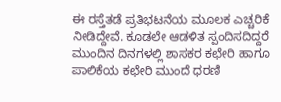ಈ ರಸ್ತೆತಡೆ ಪ್ರತಿಭಟನೆಯ ಮೂಲಕ ಎಚ್ಚರಿಕೆ ನೀಡಿದ್ದೇವೆ. ಕೂಡಲೇ ಆಡಳಿತ ಸ್ಪಂದಿಸದಿದ್ದರೆ ಮುಂದಿನ ದಿನಗಳಲ್ಲಿ ಶಾಸಕರ ಕಛೇರಿ ಹಾಗೂ ಪಾಲಿಕೆಯ ಕಛೇರಿ ಮುಂದೆ ಧರಣಿ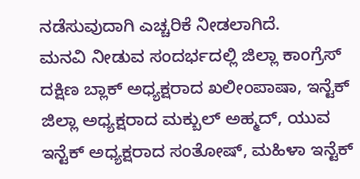ನಡೆಸುವುದಾಗಿ ಎಚ್ಚರಿಕೆ ನೀಡಲಾಗಿದೆ.
ಮನವಿ ನೀಡುವ ಸಂದರ್ಭದಲ್ಲಿ ಜಿಲ್ಲಾ ಕಾಂಗ್ರೆಸ್ ದಕ್ಷಿಣ ಬ್ಲಾಕ್ ಅಧ್ಯಕ್ಷರಾದ ಖಲೀಂಪಾಷಾ, ಇನ್ಟೆಕ್ ಜಿಲ್ಲಾ ಅಧ್ಯಕ್ಷರಾದ ಮಕ್ಬುಲ್ ಅಹ್ಮದ್, ಯುವ ಇನ್ಟೆಕ್ ಅಧ್ಯಕ್ಷರಾದ ಸಂತೋಷ್, ಮಹಿಳಾ ಇನ್ಟೆಕ್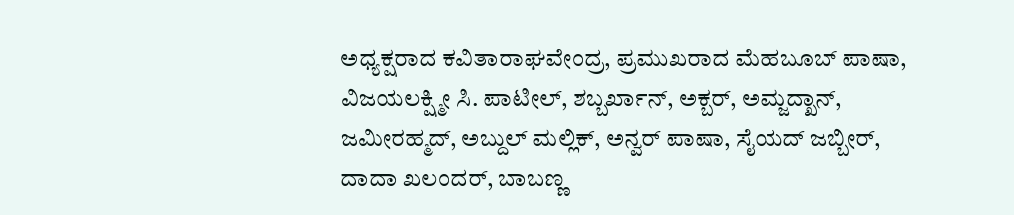ಅಧ್ಯಕ್ಷರಾದ ಕವಿತಾರಾಘವೇಂದ್ರ, ಪ್ರಮುಖರಾದ ಮೆಹಬೂಬ್ ಪಾಷಾ, ವಿಜಯಲಕ್ಷ್ಮೀ ಸಿ. ಪಾಟೀಲ್, ಶಬ್ಬರ್ಖಾನ್, ಅಕ್ಬರ್, ಅಮ್ಜದ್ಖಾನ್, ಜಮೀರಹ್ಮದ್, ಅಬ್ದುಲ್ ಮಲ್ಲಿಕ್, ಅನ್ವರ್ ಪಾಷಾ, ಸೈಯದ್ ಜಬ್ಬೀರ್, ದಾದಾ ಖಲಂದರ್, ಬಾಬಣ್ಣ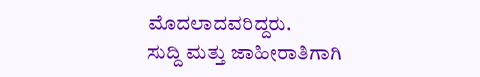ಮೊದಲಾದವರಿದ್ದರು.
ಸುದ್ದಿ ಮತ್ತು ಜಾಹೀರಾತಿಗಾಗಿ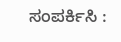ಸಂಪರ್ಕಿಸಿ :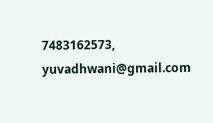7483162573, yuvadhwani@gmail.com